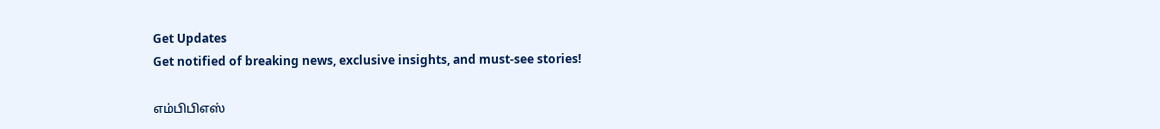Get Updates
Get notified of breaking news, exclusive insights, and must-see stories!

எம்பிபிஎஸ்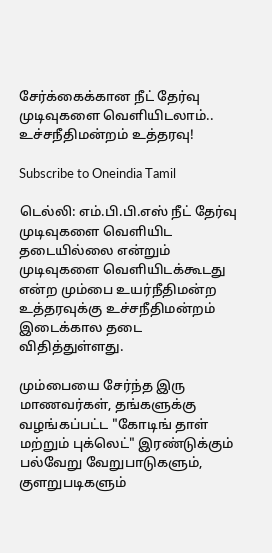சேர்க்கைக்கான நீட் தேர்வு முடிவுகளை வெளியிடலாம்.. உச்சநீதிமன்றம் உத்தரவு!

Subscribe to Oneindia Tamil

டெல்லி: எம்.பி.பி.எஸ் நீட் தேர்வு முடிவுகளை வெளியிட தடையில்லை என்றும் முடிவுகளை வெளியிடக்கூடது என்ற மும்பை உயர்நீதிமன்ற உத்தரவுக்கு உச்சநீதிமன்றம் இடைக்கால தடை விதித்துள்ளது.

மும்பையை சேர்ந்த இரு மாணவர்கள், தங்களுக்கு வழங்கப்பட்ட "கோடிங் தாள் மற்றும் புக்லெட்" இரண்டுக்கும் பல்வேறு வேறுபாடுகளும், குளறுபடிகளும்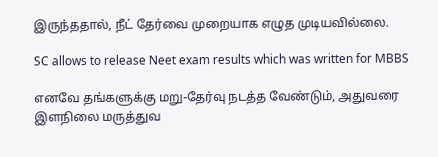இருந்ததால், நீட் தேர்வை முறையாக எழுத முடியவில்லை.

SC allows to release Neet exam results which was written for MBBS

எனவே தங்களுக்கு மறு-தேர்வு நடத்த வேண்டும், அதுவரை இளநிலை மருத்துவ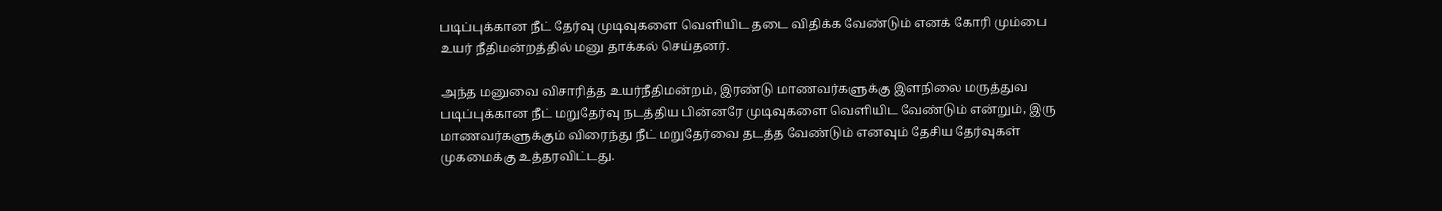படிப்புக்கான நீட் தேர்வு முடிவுகளை வெளியிட தடை விதிக்க வேண்டும் எனக் கோரி மும்பை உயர் நீதிமன்றத்தில் மனு தாக்கல் செய்தனர்.

அந்த மனுவை விசாரித்த உயர்நீதிமன்றம், இரண்டு மாணவர்களுக்கு இளநிலை மருத்துவ படிப்புக்கான நீட் மறுதேர்வு நடத்திய பின்னரே முடிவுகளை வெளியிட வேண்டும் என்றும், இரு மாணவர்களுக்கும் விரைந்து நீட் மறுதேர்வை தடத்த வேண்டும் எனவும் தேசிய தேர்வுகள் முகமைக்கு உத்தரவிட்டது.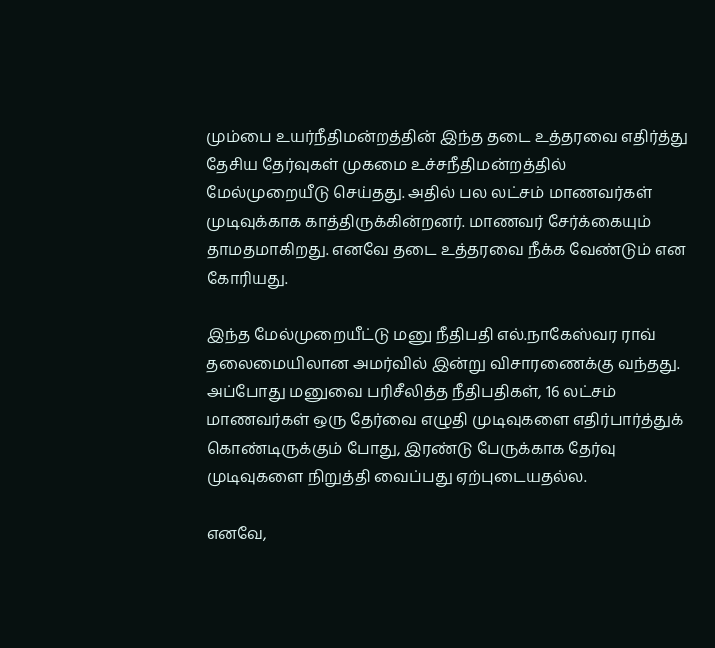மும்பை உயர்நீதிமன்றத்தின் இந்த தடை உத்தரவை எதிர்த்து தேசிய தேர்வுகள் முகமை உச்சநீதிமன்றத்தில் மேல்முறையீடு செய்தது. அதில் பல லட்சம் மாணவர்கள் முடிவுக்காக காத்திருக்கின்றனர். மாணவர் சேர்க்கையும் தாமதமாகிறது. எனவே தடை உத்தரவை நீக்க வேண்டும் என கோரியது.

இந்த மேல்முறையீட்டு மனு நீதிபதி எல்.நாகேஸ்வர ராவ் தலைமையிலான அமர்வில் இன்று விசாரணைக்கு வந்தது.
அப்போது மனுவை பரிசீலித்த நீதிபதிகள், 16 லட்சம் மாணவர்கள் ஒரு தேர்வை எழுதி முடிவுகளை எதிர்பார்த்துக் கொண்டிருக்கும் போது, இரண்டு பேருக்காக தேர்வு முடிவுகளை நிறுத்தி வைப்பது ஏற்புடையதல்ல.

எனவே,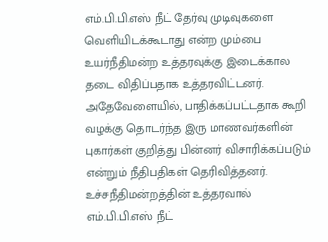எம்.பி.பி.எஸ் நீட் தேர்வு முடிவுகளை வெளியிடக்கூடாது என்ற மும்பை உயர்நீதிமன்ற உத்தரவுக்கு இடைக்கால தடை விதிப்பதாக உத்தரவிட்டனர். அதேவேளையில், பாதிக்கப்பட்டதாக கூறி வழக்கு தொடர்ந்த இரு மாணவர்களின் புகார்கள் குறித்து பின்னர் விசாரிக்கப்படும் என்றும் நீதிபதிகள் தெரிவித்தனர். உச்சநீதிமன்றத்தின் உத்தரவால் எம்.பி.பி.எஸ் நீட்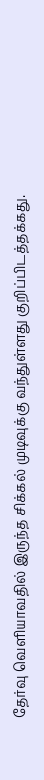தேர்வு வெளியாவதில் இருந்த சிக்கல் முடிவுக்கு வந்துள்ளது குறிப்பிடத்தக்கது.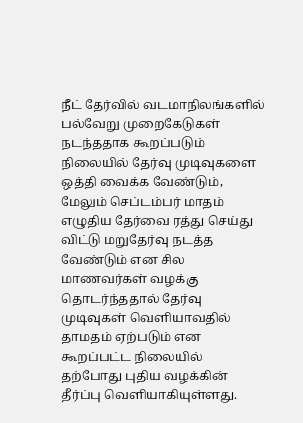நீட் தேர்வில் வடமாநிலங்களில் பல்வேறு முறைகேடுகள் நடந்ததாக கூறப்படும் நிலையில் தேர்வு முடிவுகளை ஒத்தி வைக்க வேண்டும், மேலும் செப்டம்பர் மாதம் எழுதிய தேர்வை ரத்து செய்து விட்டு மறுதேர்வு நடத்த வேண்டும் என சில மாணவர்கள் வழக்கு தொடர்ந்ததால் தேர்வு முடிவுகள் வெளியாவதில் தாமதம் ஏற்படும் என கூறப்பட்ட நிலையில் தற்போது புதிய வழக்கின் தீர்ப்பு வெளியாகியுள்ளது.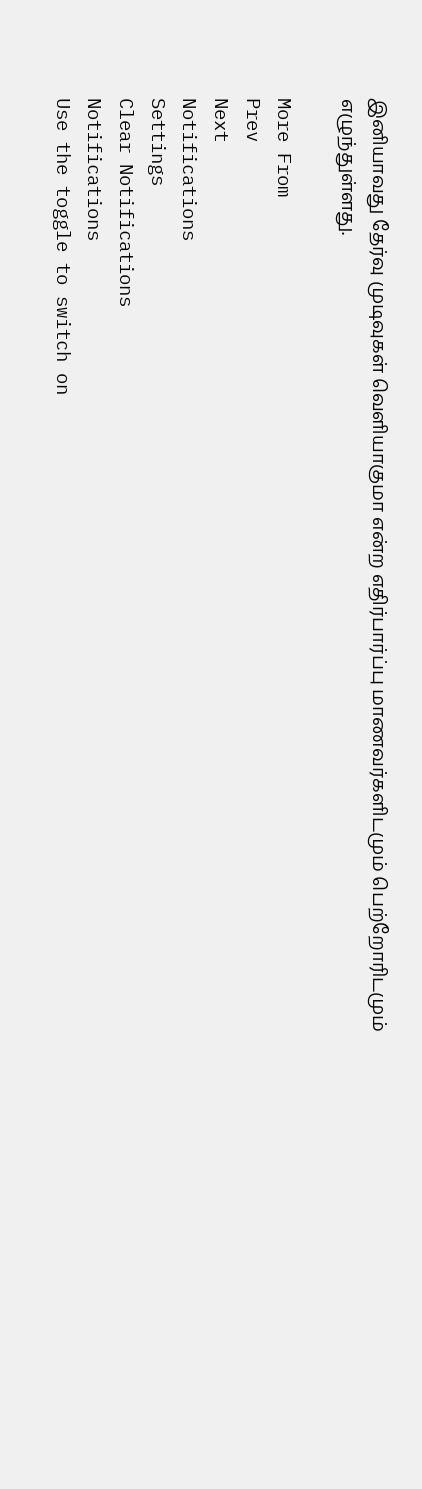இனியாவது தேர்வு முடிவுகள் வெளியாகுமா என்ற எதிர்பார்ப்பு மாணவர்களிடமும் பெற்றோரிடமும் எழுந்துள்ளது.

More From
Prev
Next
Notifications
Settings
Clear Notifications
Notifications
Use the toggle to switch on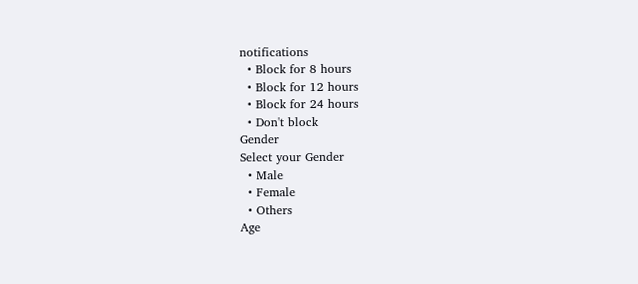notifications
  • Block for 8 hours
  • Block for 12 hours
  • Block for 24 hours
  • Don't block
Gender
Select your Gender
  • Male
  • Female
  • Others
Age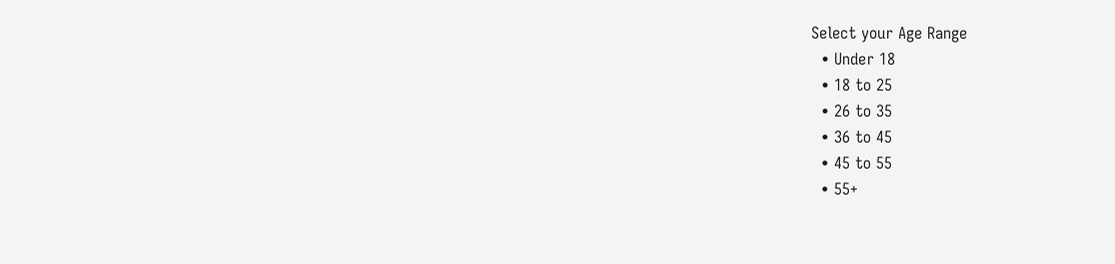Select your Age Range
  • Under 18
  • 18 to 25
  • 26 to 35
  • 36 to 45
  • 45 to 55
  • 55+